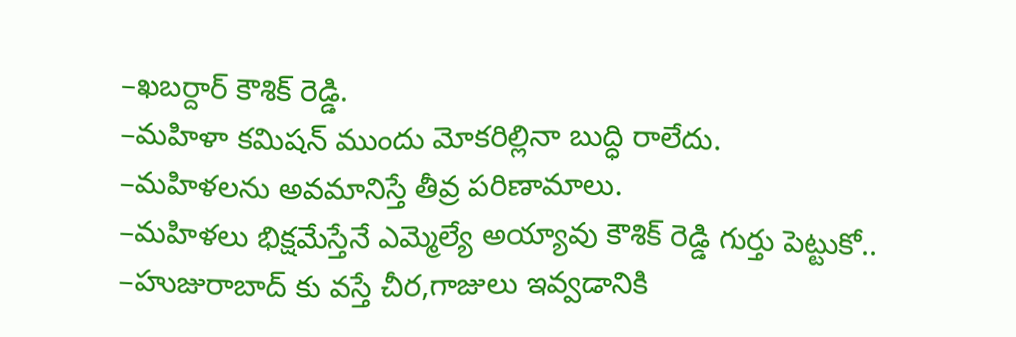–ఖబర్దార్ కౌశిక్ రెడ్డి.
–మహిళా కమిషన్ ముందు మోకరిల్లినా బుద్ధి రాలేదు.
–మహిళలను అవమానిస్తే తీవ్ర పరిణామాలు.
–మహిళలు భిక్షమేస్తేనే ఎమ్మెల్యే అయ్యావు కౌశిక్ రెడ్డి గుర్తు పెట్టుకో..
–హుజురాబాద్ కు వస్తే చీర,గాజులు ఇవ్వడానికి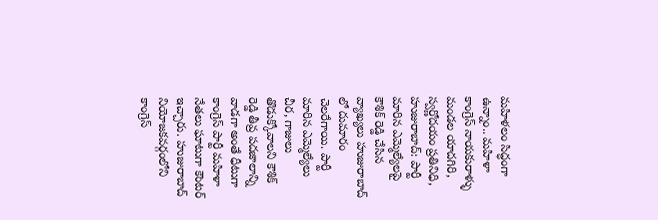మహిళలం సిద్ధంగా ఉన్నాం.. మహిళా కాంగ్రెస్ నాయకురాళ్ళు
మండల యాదగిరి, స్వర్ణోదయం ప్రతినిధి, హుజురాబాద్: పార్టీ మారిన ఎమ్మెల్యేలపై కౌశిక్ రెడ్డి చేసిన వ్యాఖ్యలు హుజురాబాద్ లో దుమారం చెలరేగాయి. పార్టీ మారిన ఎమ్మెల్యేలు చీర, గాజులు తొడుక్కోవాలని కౌశిక్ రెడ్డి తీవ్ర పదజాలాన్ని వాడగా అంతే ధీటుగా కాంగ్రెస్ పార్టీ మహిళా నేతలు ఘాటుగా కౌంటర్ ఇచ్చారు. హుజురాబాద్ నియోజకవర్గంలోని కాంగ్రెస్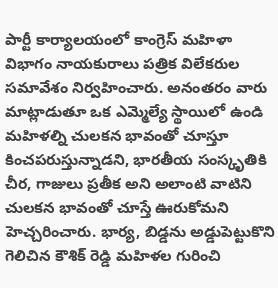పార్టీ కార్యాలయంలో కాంగ్రెస్ మహిళా విభాగం నాయకురాలు పత్రిక విలేకరుల సమావేశం నిర్వహించారు. అనంతరం వారు మాట్లాడుతూ ఒక ఎమ్మెల్యే స్థాయిలో ఉండి మహిళల్ని చులకన భావంతో చూస్తూ కించపరుస్తున్నాడని, భారతీయ సంస్కృతికి చీర, గాజులు ప్రతీక అని అలాంటి వాటిని చులకన భావంతో చూస్తే ఊరుకోమని హెచ్చరించారు. భార్య, బిడ్డను అడ్డుపెట్టుకొని గెలిచిన కౌశిక్ రెడ్డి మహిళల గురించి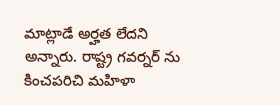మాట్లాడే అర్హత లేదని అన్నారు. రాష్ట్ర గవర్నర్ ను కించపరిచి మహిళా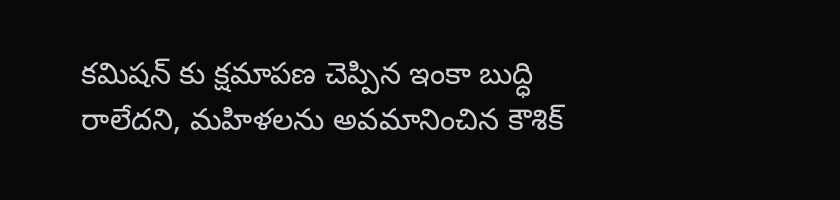కమిషన్ కు క్షమాపణ చెప్పిన ఇంకా బుద్ధి రాలేదని, మహిళలను అవమానించిన కౌశిక్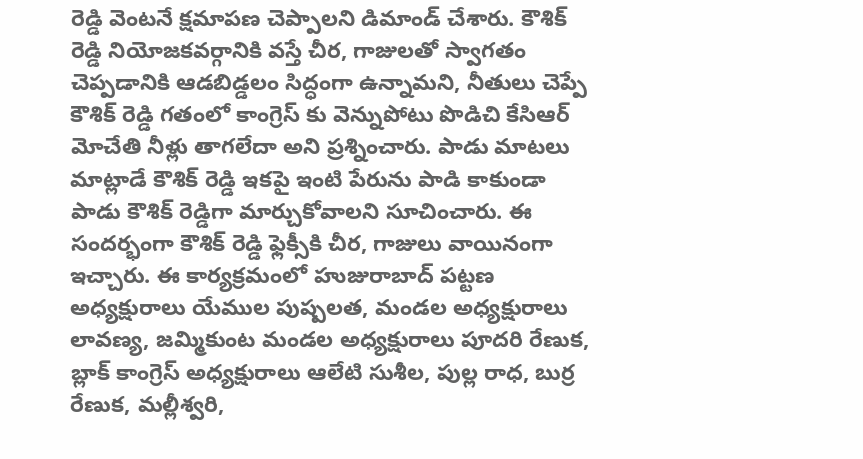రెడ్డి వెంటనే క్షమాపణ చెప్పాలని డిమాండ్ చేశారు. కౌశిక్ రెడ్డి నియోజకవర్గానికి వస్తే చీర, గాజులతో స్వాగతం చెప్పడానికి ఆడబిడ్డలం సిద్ధంగా ఉన్నామని, నీతులు చెప్పే కౌశిక్ రెడ్డి గతంలో కాంగ్రెస్ కు వెన్నుపోటు పొడిచి కేసిఆర్ మోచేతి నీళ్లు తాగలేదా అని ప్రశ్నించారు. పాడు మాటలు మాట్లాడే కౌశిక్ రెడ్డి ఇకపై ఇంటి పేరును పాడి కాకుండా పాడు కౌశిక్ రెడ్డిగా మార్చుకోవాలని సూచించారు. ఈ సందర్భంగా కౌశిక్ రెడ్డి ఫ్లెక్సీకి చీర, గాజులు వాయినంగా ఇచ్చారు. ఈ కార్యక్రమంలో హుజురాబాద్ పట్టణ అధ్యక్షురాలు యేముల పుష్పలత, మండల అధ్యక్షురాలు లావణ్య, జమ్మికుంట మండల అధ్యక్షురాలు పూదరి రేణుక, బ్లాక్ కాంగ్రెస్ అధ్యక్షురాలు ఆలేటి సుశీల, పుల్ల రాధ, బుర్ర రేణుక, మల్లీశ్వరి,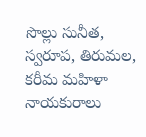సొల్లు సునీత, స్వరూప, తిరుమల, కరీమ మహిళా నాయకురాలు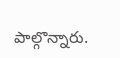పాల్గొన్నారు.